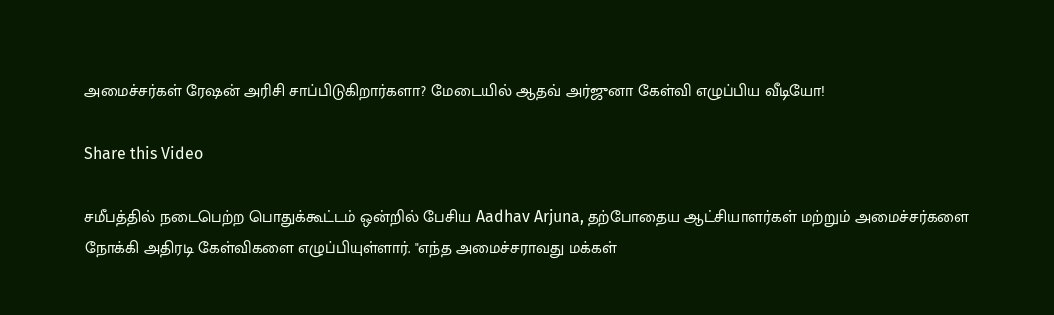அமைச்சர்கள் ரேஷன் அரிசி சாப்பிடுகிறார்களா? மேடையில் ஆதவ் அர்ஜுனா கேள்வி எழுப்பிய வீடியோ!

Share this Video

சமீபத்தில் நடைபெற்ற பொதுக்கூட்டம் ஒன்றில் பேசிய Aadhav Arjuna, தற்போதைய ஆட்சியாளர்கள் மற்றும் அமைச்சர்களை நோக்கி அதிரடி கேள்விகளை எழுப்பியுள்ளார். "எந்த அமைச்சராவது மக்கள்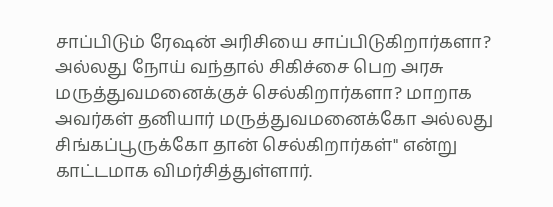சாப்பிடும் ரேஷன் அரிசியை சாப்பிடுகிறார்களா? அல்லது நோய் வந்தால் சிகிச்சை பெற அரசு மருத்துவமனைக்குச் செல்கிறார்களா? மாறாக அவர்கள் தனியார் மருத்துவமனைக்கோ அல்லது சிங்கப்பூருக்கோ தான் செல்கிறார்கள்" என்று காட்டமாக விமர்சித்துள்ளார்.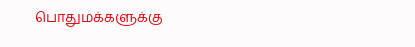பொதுமக்களுக்கு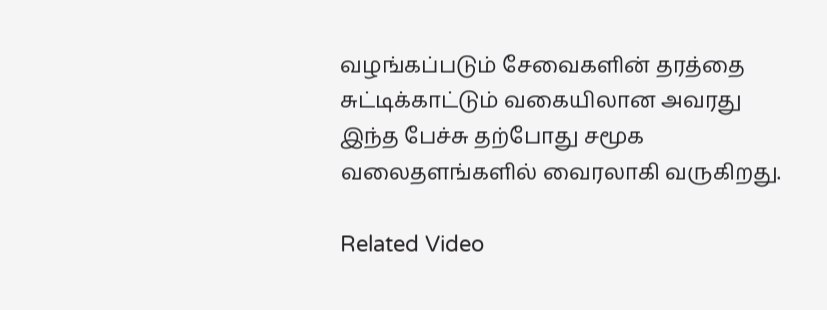வழங்கப்படும் சேவைகளின் தரத்தை சுட்டிக்காட்டும் வகையிலான அவரது இந்த பேச்சு தற்போது சமூக வலைதளங்களில் வைரலாகி வருகிறது.

Related Video